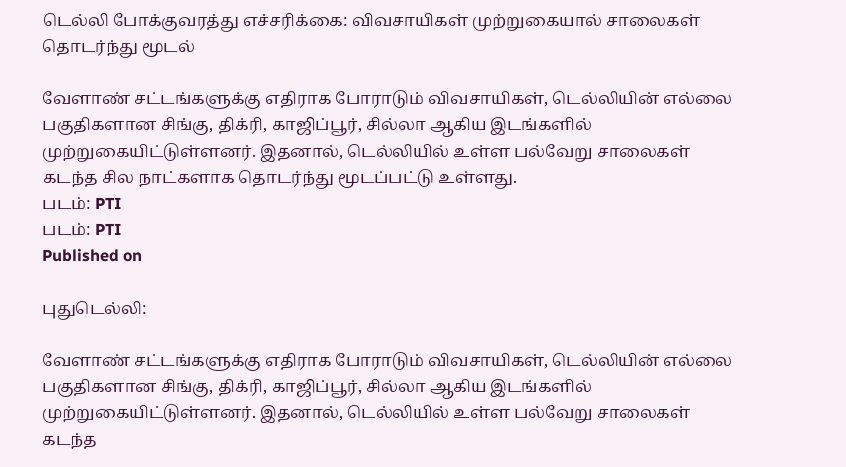டெல்லி போக்குவரத்து எச்சரிக்கை: விவசாயிகள் முற்றுகையால் சாலைகள் தொடர்ந்து மூடல்

வேளாண் சட்டங்களுக்கு எதிராக போராடும் விவசாயிகள், டெல்லியின் எல்லை பகுதிகளான சிங்கு, திக்ரி, காஜிப்பூர், சில்லா ஆகிய இடங்களில் முற்றுகையிட்டுள்ளனர். இதனால், டெல்லியில் உள்ள பல்வேறு சாலைகள் கடந்த சில நாட்களாக தொடர்ந்து மூடப்பட்டு உள்ளது.
படம்: PTI
படம்: PTI
Published on

புதுடெல்லி:

வேளாண் சட்டங்களுக்கு எதிராக போராடும் விவசாயிகள், டெல்லியின் எல்லை பகுதிகளான சிங்கு, திக்ரி, காஜிப்பூர், சில்லா ஆகிய இடங்களில் முற்றுகையிட்டுள்ளனர். இதனால், டெல்லியில் உள்ள பல்வேறு சாலைகள் கடந்த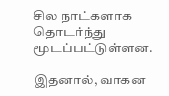சில நாட்களாக தொடர்ந்து மூடப்பட்டுள்ளன.

இதனால், வாகன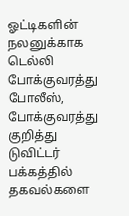ஓட்டிகளின் நலனுக்காக டெல்லி போக்குவரத்து போலீஸ், போக்குவரத்து குறித்து டுவிட்டர் பக்கத்தில் தகவல்களை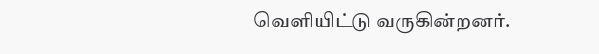வெளியிட்டு வருகின்றனர்.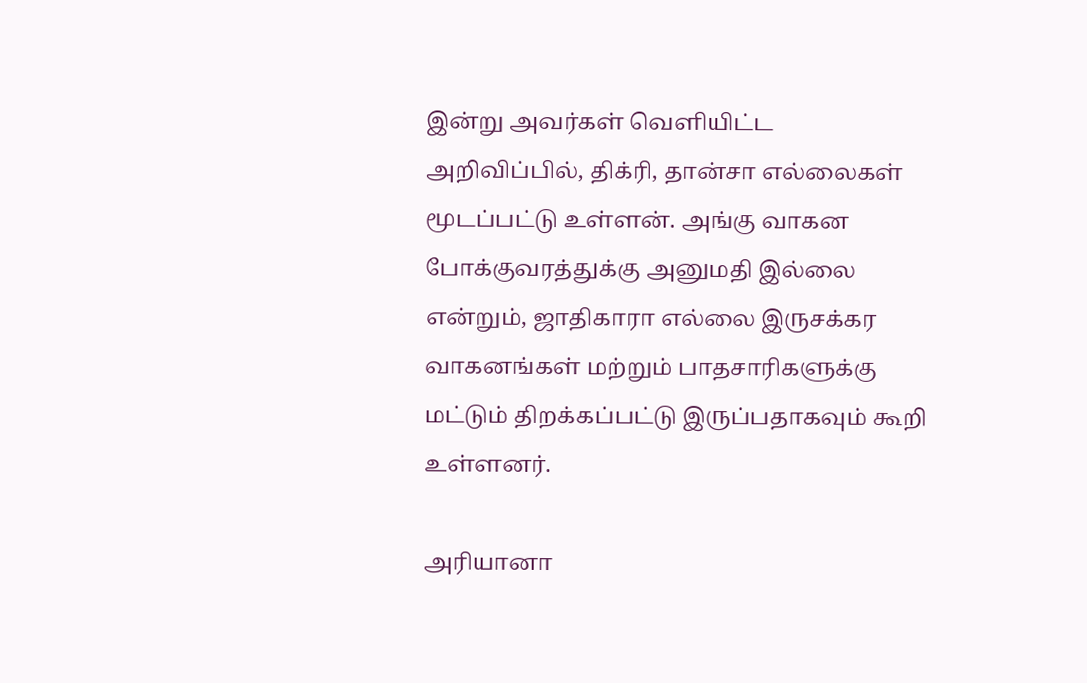இன்று அவர்கள் வெளியிட்ட அறிவிப்பில், திக்ரி, தான்சா எல்லைகள் மூடப்பட்டு உள்ளன். அங்கு வாகன போக்குவரத்துக்கு அனுமதி இல்லை என்றும், ஜாதிகாரா எல்லை இருசக்கர வாகனங்கள் மற்றும் பாதசாரிகளுக்கு மட்டும் திறக்கப்பட்டு இருப்பதாகவும் கூறி உள்ளனர்.

அரியானா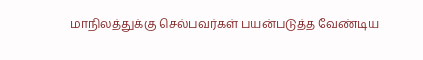மாநிலத்துக்கு செல்பவர்கள் பயன்படுத்த வேண்டிய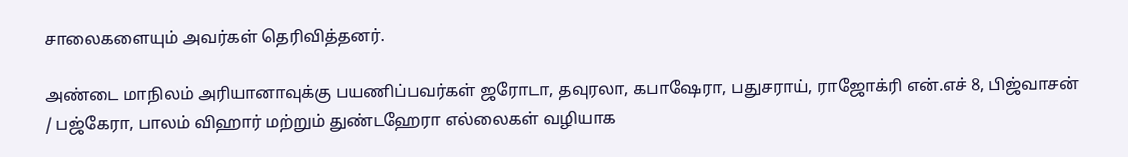சாலைகளையும் அவர்கள் தெரிவித்தனர்.

அண்டை மாநிலம் அரியானாவுக்கு பயணிப்பவர்கள் ஜரோடா, தவுரலா, கபாஷேரா, பதுசராய், ராஜோக்ரி என்.எச் 8, பிஜ்வாசன் / பஜ்கேரா, பாலம் விஹார் மற்றும் துண்டஹேரா எல்லைகள் வழியாக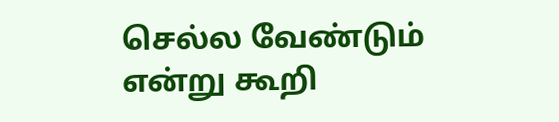செல்ல வேண்டும் என்று கூறி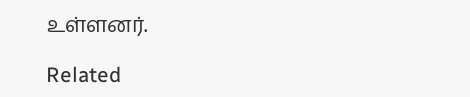உள்ளனர்.

Related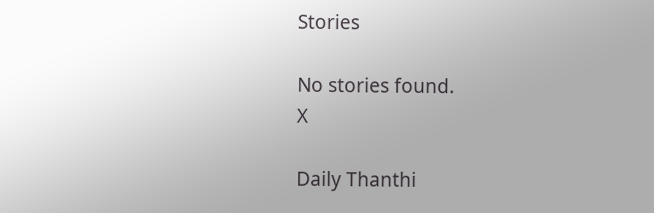Stories

No stories found.
X

Daily Thanthi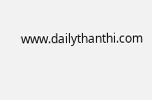www.dailythanthi.com